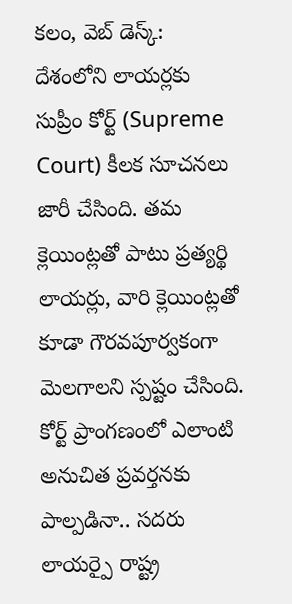కలం, వెబ్ డెస్క్: దేశంలోని లాయర్లకు సుప్రీం కోర్ట్ (Supreme Court) కీలక సూచనలు జారీ చేసింది. తమ క్లెయింట్లతో పాటు ప్రత్యర్థి లాయర్లు, వారి క్లెయింట్లతో కూడా గౌరవపూర్వకంగా మెలగాలని స్పష్టం చేసింది. కోర్ట్ ప్రాంగణంలో ఎలాంటి అనుచిత ప్రవర్తనకు పాల్పడినా.. సదరు లాయర్పై రాష్ట్ర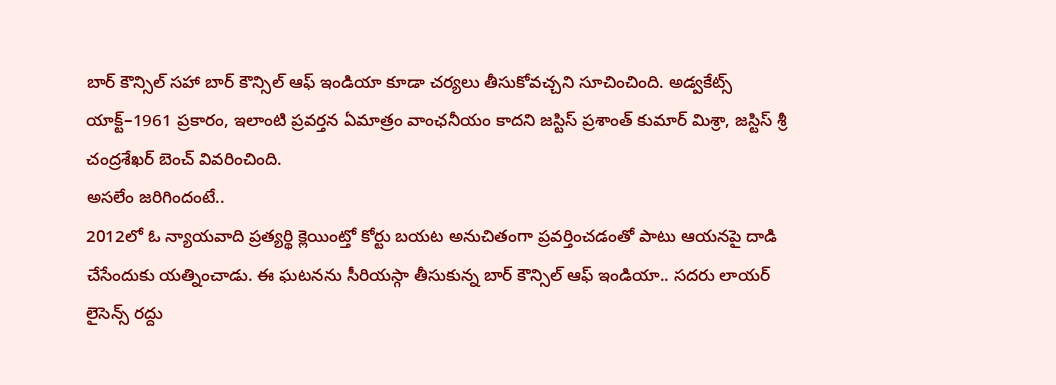బార్ కౌన్సిల్ సహా బార్ కౌన్సిల్ ఆఫ్ ఇండియా కూడా చర్యలు తీసుకోవచ్చని సూచించింది. అడ్వకేట్స్ యాక్ట్–1961 ప్రకారం, ఇలాంటి ప్రవర్తన ఏమాత్రం వాంఛనీయం కాదని జస్టిస్ ప్రశాంత్ కుమార్ మిశ్రా, జస్టిస్ శ్రీ చంద్రశేఖర్ బెంచ్ వివరించింది.
అసలేం జరిగిందంటే..
2012లో ఓ న్యాయవాది ప్రత్యర్థి క్లెయింట్తో కోర్టు బయట అనుచితంగా ప్రవర్తించడంతో పాటు ఆయనపై దాడి చేసేందుకు యత్నించాడు. ఈ ఘటనను సీరియస్గా తీసుకున్న బార్ కౌన్సిల్ ఆఫ్ ఇండియా.. సదరు లాయర్ లైసెన్స్ రద్దు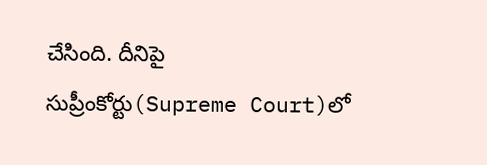చేసింది. దీనిపై సుప్రీంకోర్టు(Supreme Court)లో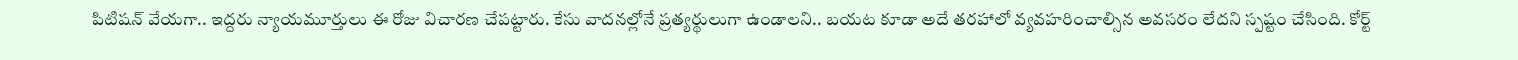పిటిషన్ వేయగా.. ఇద్దరు న్యాయమూర్తులు ఈ రోజు విచారణ చేపట్టారు. కేసు వాదనల్లోనే ప్రత్యర్థులుగా ఉండాలని.. బయట కూడా అదే తరహాలో వ్యవహరించాల్సిన అవసరం లేదని స్పష్టం చేసింది. కోర్ట్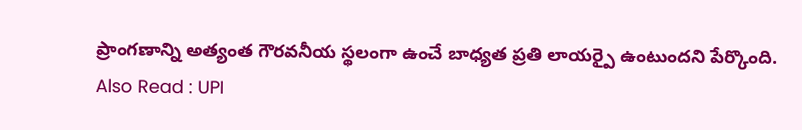ప్రాంగణాన్ని అత్యంత గౌరవనీయ స్థలంగా ఉంచే బాధ్యత ప్రతి లాయర్పై ఉంటుందని పేర్కొంది.
Also Read : UPI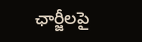ఛార్జీలపై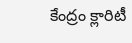కేంద్రం క్లారిటీ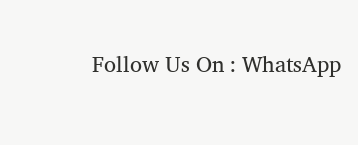Follow Us On : WhatsApp